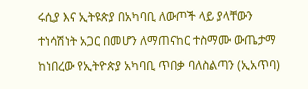ሩሲያ እና ኢትዩጵያ በአካባቢ ለውጦች ላይ ያላቸውን ተነሳሽነት አጋር በመሆን ለማጠናከር ተስማሙ ውጤታማ ከነበረው የኢትዮጵያ አካባቢ ጥበቃ ባለስልጣን (ኢአጥባ)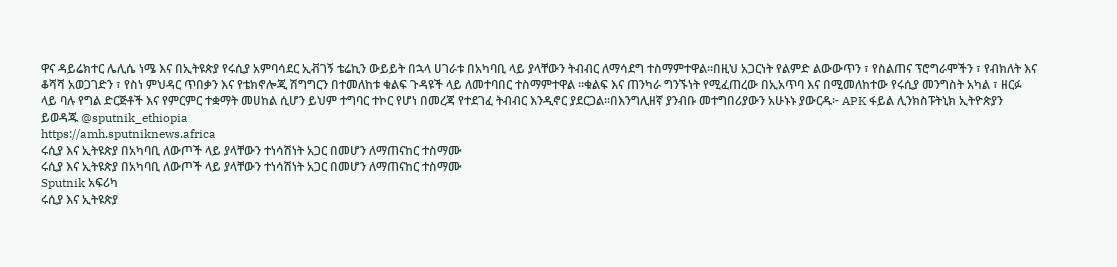ዋና ዳይሬክተር ሌሊሴ ነሜ እና በኢትዩጵያ የሩሲያ አምባሳደር ኢቭገኝ ቴሬኪን ውይይት በኋላ ሀገራቱ በአካባቢ ላይ ያላቸውን ትብብር ለማሳደግ ተስማምተዋል።በዚህ አጋርነት የልምድ ልውውጥን ፣ የስልጠና ፕሮግራሞችን ፣ የብክለት እና ቆሻሻ አወጋገድን ፣ የስነ ምህዳር ጥበቃን እና የቴክኖሎጂ ሽግግርን በተመለከቱ ቁልፍ ጉዳዩች ላይ ለመተባበር ተስማምተዋል ።ቁልፍ እና ጠንካራ ግንኙነት የሚፈጠረው በኢአጥባ እና በሚመለከተው የሩሲያ መንግስት አካል ፣ ዘርፉ ላይ ባሉ የግል ድርጅቶች እና የምርምር ተቋማት መሀከል ሲሆን ይህም ተግባር ተኮር የሆነ በመረጃ የተደገፈ ትብብር እንዲኖር ያደርጋል።በእንግሊዘኛ ያንብቡ መተግበሪያውን አሁኑኑ ያውርዱ፦ APK ፋይል ሊንክስፑትኒክ ኢትዮጵያን ይወዳጁ @sputnik_ethiopia
https://amh.sputniknews.africa
ሩሲያ እና ኢትዩጵያ በአካባቢ ለውጦች ላይ ያላቸውን ተነሳሽነት አጋር በመሆን ለማጠናከር ተስማሙ
ሩሲያ እና ኢትዩጵያ በአካባቢ ለውጦች ላይ ያላቸውን ተነሳሽነት አጋር በመሆን ለማጠናከር ተስማሙ
Sputnik አፍሪካ
ሩሲያ እና ኢትዩጵያ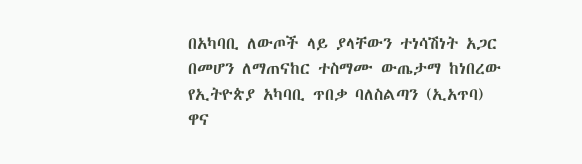በአካባቢ ለውጦች ላይ ያላቸውን ተነሳሽነት አጋር በመሆን ለማጠናከር ተስማሙ ውጤታማ ከነበረው የኢትዮጵያ አካባቢ ጥበቃ ባለስልጣን (ኢአጥባ) ዋና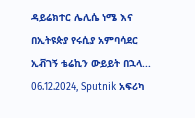ዳይሬክተር ሌሊሴ ነሜ እና በኢትዩጵያ የሩሲያ አምባሳደር ኢቭገኝ ቴሬኪን ውይይት በኋላ... 06.12.2024, Sputnik አፍሪካ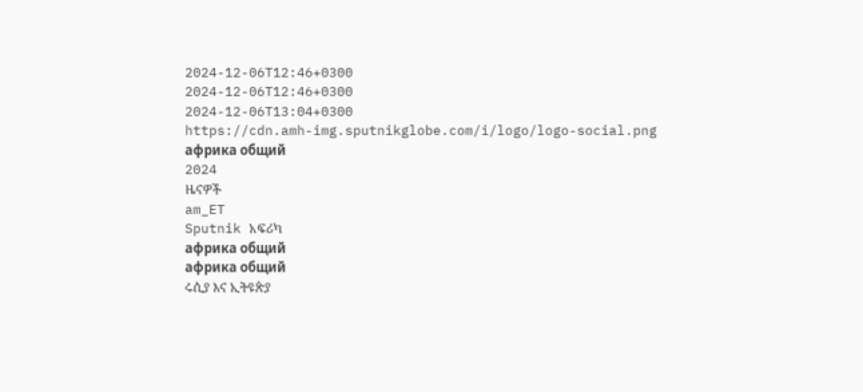2024-12-06T12:46+0300
2024-12-06T12:46+0300
2024-12-06T13:04+0300
https://cdn.amh-img.sputnikglobe.com/i/logo/logo-social.png
африка общий
2024
ዜናዎች
am_ET
Sputnik አፍሪካ
африка общий
африка общий
ሩሲያ እና ኢትዩጵያ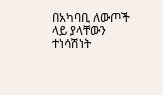በአካባቢ ለውጦች ላይ ያላቸውን ተነሳሽነት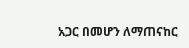አጋር በመሆን ለማጠናከር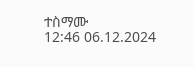ተስማሙ
12:46 06.12.2024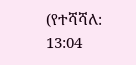(የተሻሻለ: 13:04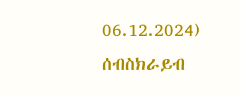06.12.2024)
ሰብስክራይብ